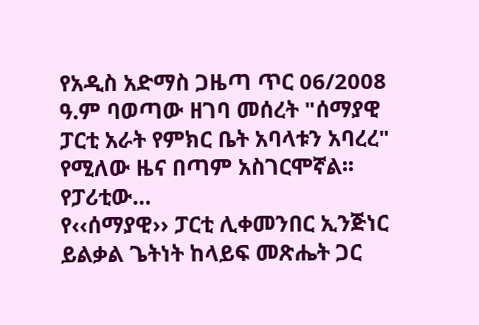የአዲስ አድማስ ጋዜጣ ጥር 06/2008 ዓ.ም ባወጣው ዘገባ መሰረት "ሰማያዊ ፓርቲ አራት የምክር ቤት አባላቱን አባረረ" የሚለው ዜና በጣም አስገርሞኛል፡፡ የፓሪቲው…
የ‹‹ሰማያዊ›› ፓርቲ ሊቀመንበር ኢንጅነር ይልቃል ጌትነት ከላይፍ መጽሔት ጋር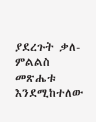ያደረጉት ቃለ-ምልልስ መጽሔቱ እንደሚከተለው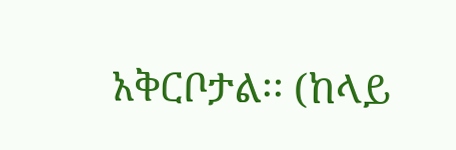አቅርቦታል፡፡ (ከላይ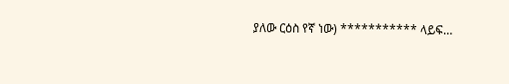ያለው ርዕስ የኛ ነው) *********** ላይፍ…